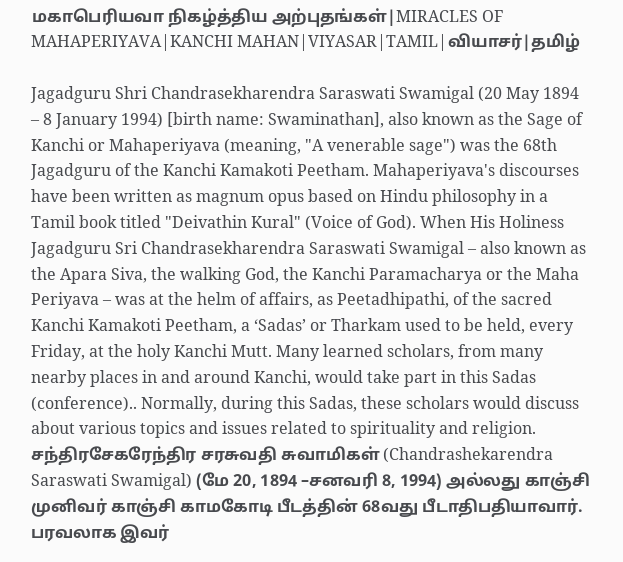மகாபெரியவா நிகழ்த்திய அற்புதங்கள்|MIRACLES OF MAHAPERIYAVA|KANCHI MAHAN|VIYASAR|TAMIL|வியாசர்|தமிழ்

Jagadguru Shri Chandrasekharendra Saraswati Swamigal (20 May 1894 – 8 January 1994) [birth name: Swaminathan], also known as the Sage of Kanchi or Mahaperiyava (meaning, "A venerable sage") was the 68th Jagadguru of the Kanchi Kamakoti Peetham. Mahaperiyava's discourses have been written as magnum opus based on Hindu philosophy in a Tamil book titled "Deivathin Kural" (Voice of God). When His Holiness Jagadguru Sri Chandrasekharendra Saraswati Swamigal – also known as the Apara Siva, the walking God, the Kanchi Paramacharya or the Maha Periyava – was at the helm of affairs, as Peetadhipathi, of the sacred Kanchi Kamakoti Peetham, a ‘Sadas’ or Tharkam used to be held, every Friday, at the holy Kanchi Mutt. Many learned scholars, from many nearby places in and around Kanchi, would take part in this Sadas (conference).. Normally, during this Sadas, these scholars would discuss about various topics and issues related to spirituality and religion. சந்திரசேகரேந்திர சரசுவதி சுவாமிகள் (Chandrashekarendra Saraswati Swamigal) (மே 20, 1894 –சனவரி 8, 1994) அல்லது காஞ்சி முனிவர் காஞ்சி காமகோடி பீடத்தின் 68வது பீடாதிபதியாவார். பரவலாக இவர்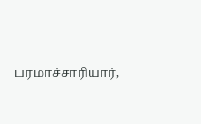பரமாச்சாரியார்,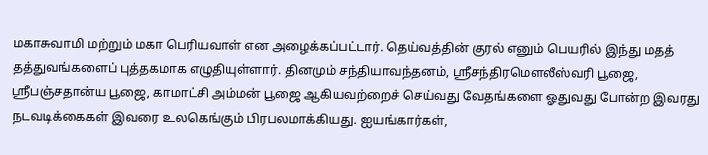மகாசுவாமி மற்றும் மகா பெரியவாள் என அழைக்கப்பட்டார். தெய்வத்தின் குரல் எனும் பெயரில் இந்து மதத் தத்துவங்களைப் புத்தகமாக எழுதியுள்ளார். தினமும் சந்தியாவந்தனம், ஶ்ரீசந்திரமெளலீஸ்வரி பூஜை, ஶ்ரீபஞ்சதான்ய பூஜை, காமாட்சி அம்மன் பூஜை ஆகியவற்றைச் செய்வது வேதங்களை ஓதுவது போன்ற இவரது நடவடிக்கைகள் இவரை உலகெங்கும் பிரபலமாக்கியது. ஐயங்கார்கள்,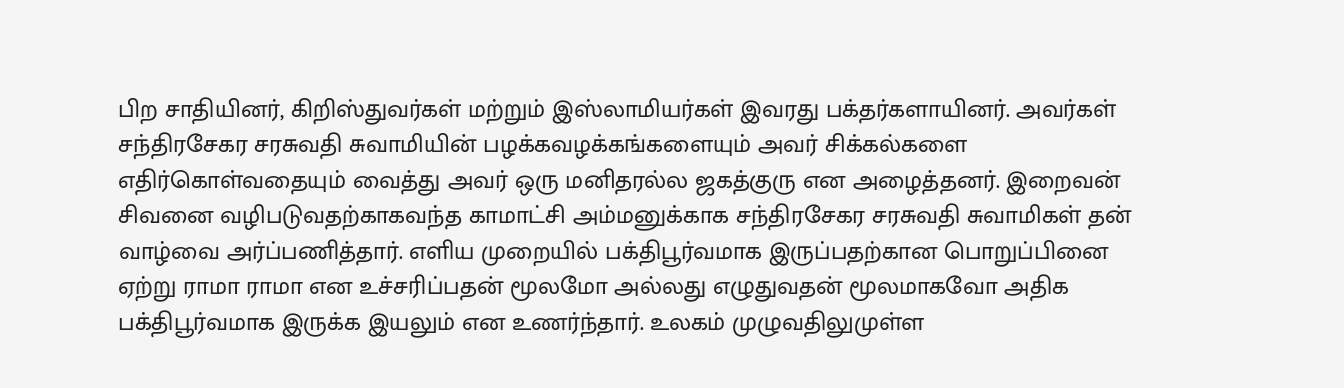பிற சாதியினர், கிறிஸ்துவர்கள் மற்றும் இஸ்லாமியர்கள் இவரது பக்தர்களாயினர். அவர்கள் சந்திரசேகர சரசுவதி சுவாமியின் பழக்கவழக்கங்களையும் அவர் சிக்கல்களை எதிர்கொள்வதையும் வைத்து அவர் ஒரு மனிதரல்ல ஜகத்குரு என அழைத்தனர். இறைவன் சிவனை வழிபடுவதற்காகவந்த காமாட்சி அம்மனுக்காக சந்திரசேகர சரசுவதி சுவாமிகள் தன் வாழ்வை அர்ப்பணித்தார். எளிய முறையில் பக்திபூர்வமாக இருப்பதற்கான பொறுப்பினை ஏற்று ராமா ராமா என உச்சரிப்பதன் மூலமோ அல்லது எழுதுவதன் மூலமாகவோ அதிக பக்திபூர்வமாக இருக்க இயலும் என உணர்ந்தார். உலகம் முழுவதிலுமுள்ள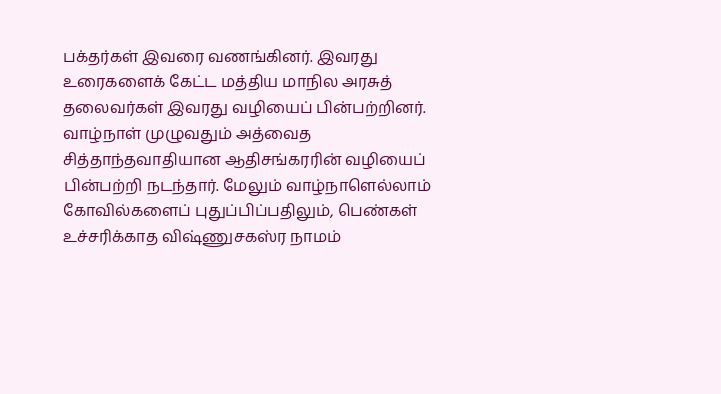பக்தர்கள் இவரை வணங்கினர். இவரது உரைகளைக் கேட்ட மத்திய மாநில அரசுத் தலைவர்கள் இவரது வழியைப் பின்பற்றினர். வாழ்நாள் முழுவதும் அத்வைத சித்தாந்தவாதியான ஆதிசங்கரரின் வழியைப் பின்பற்றி நடந்தார். மேலும் வாழ்நாளெல்லாம் கோவில்களைப் புதுப்பிப்பதிலும், பெண்கள் உச்சரிக்காத விஷ்ணுசகஸ்ர நாமம்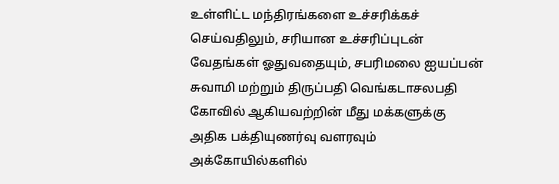உள்ளிட்ட மந்திரங்களை உச்சரிக்கச் செய்வதிலும், சரியான உச்சரிப்புடன் வேதங்கள் ஓதுவதையும், சபரிமலை ஐயப்பன் சுவாமி மற்றும் திருப்பதி வெங்கடாசலபதி கோவில் ஆகியவற்றின் மீது மக்களுக்கு அதிக பக்தியுணர்வு வளரவும் அக்கோயில்களில்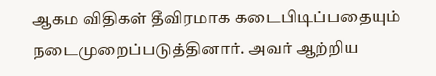ஆகம விதிகள் தீவிரமாக கடைபிடிப்பதையும் நடைமுறைப்படுத்தினார். அவர் ஆற்றிய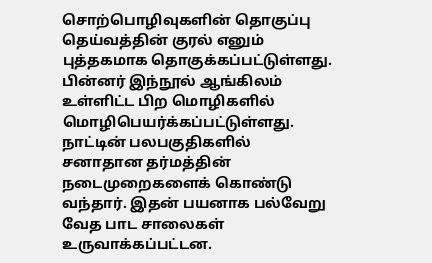சொற்பொழிவுகளின் தொகுப்பு தெய்வத்தின் குரல் எனும் புத்தகமாக தொகுக்கப்பட்டுள்ளது. பின்னர் இந்நூல் ஆங்கிலம் உள்ளிட்ட பிற மொழிகளில் மொழிபெயர்க்கப்பட்டுள்ளது. நாட்டின் பலபகுதிகளில் சனாதான தர்மத்தின் நடைமுறைகளைக் கொண்டு வந்தார். இதன் பயனாக பல்வேறு வேத பாட சாலைகள் உருவாக்கப்பட்டன.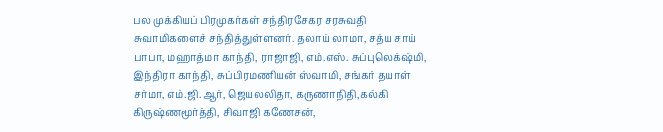பல முக்கியப் பிரமுகர்கள் சந்திரசேகர சரசுவதி சுவாமிகளைச் சந்தித்துள்ளனர். தலாய் லாமா, சத்ய சாய் பாபா, மஹாத்மா காந்தி, ராஜாஜி, எம்.எஸ். சுப்புலெக்‌ஷ்மி, இந்திரா காந்தி, சுப்பிரமணியன் ஸ்வாமி, சங்கர் தயாள் சர்மா, எம்.ஜி.ஆர், ஜெயலலிதா, கருணாநிதி,கல்கி கிருஷ்ணமூர்த்தி, சிவாஜி கணேசன்,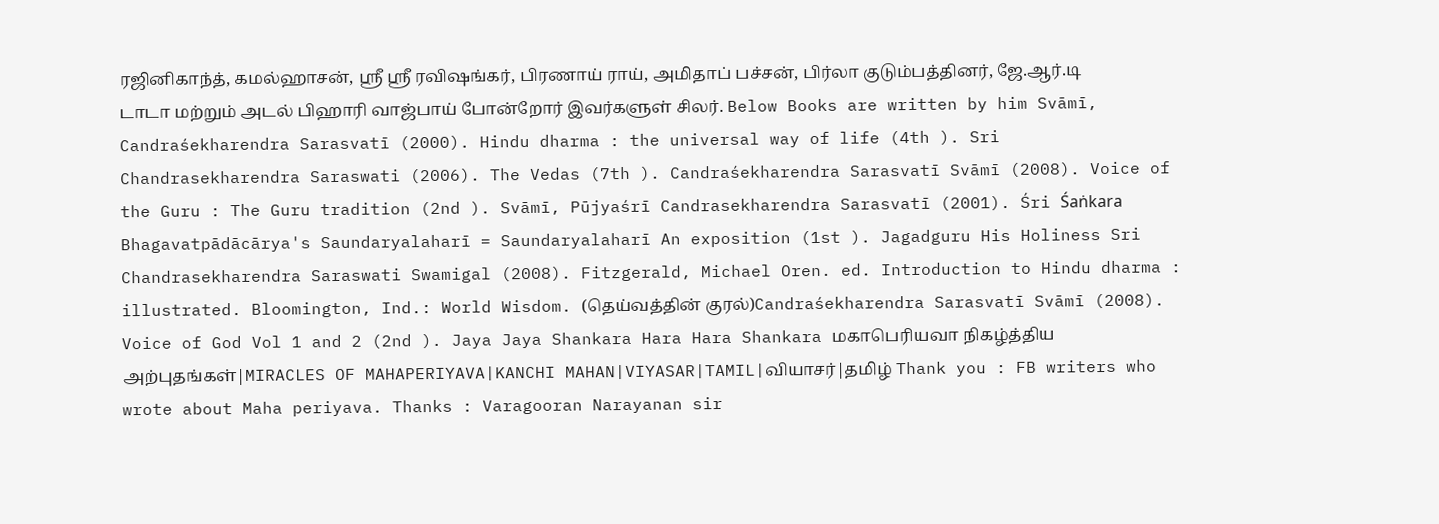ரஜினிகாந்த், கமல்ஹாசன், ஶ்ரீ ஶ்ரீ ரவிஷங்கர், பிரணாய் ராய், அமிதாப் பச்சன், பிர்லா குடும்பத்தினர், ஜே.ஆர்.டி டாடா மற்றும் அடல் பிஹாரி வாஜ்பாய் போன்றோர் இவர்களுள் சிலர். Below Books are written by him Svāmī, Candraśekharendra Sarasvatī (2000). Hindu dharma : the universal way of life (4th ). Sri Chandrasekharendra Saraswati (2006). The Vedas (7th ). Candraśekharendra Sarasvatī Svāmī (2008). Voice of the Guru : The Guru tradition (2nd ). Svāmī, Pūjyaśrī Candrasekharendra Sarasvatī (2001). Śri Śaṅkara Bhagavatpādācārya's Saundaryalaharī = Saundaryalaharī An exposition (1st ). Jagadguru His Holiness Sri Chandrasekharendra Saraswati Swamigal (2008). Fitzgerald, Michael Oren. ed. Introduction to Hindu dharma : illustrated. Bloomington, Ind.: World Wisdom. (தெய்வத்தின் குரல்)Candraśekharendra Sarasvatī Svāmī (2008). Voice of God Vol 1 and 2 (2nd ). Jaya Jaya Shankara Hara Hara Shankara மகாபெரியவா நிகழ்த்திய அற்புதங்கள்|MIRACLES OF MAHAPERIYAVA|KANCHI MAHAN|VIYASAR|TAMIL|வியாசர்|தமிழ் Thank you : FB writers who wrote about Maha periyava. Thanks : Varagooran Narayanan sir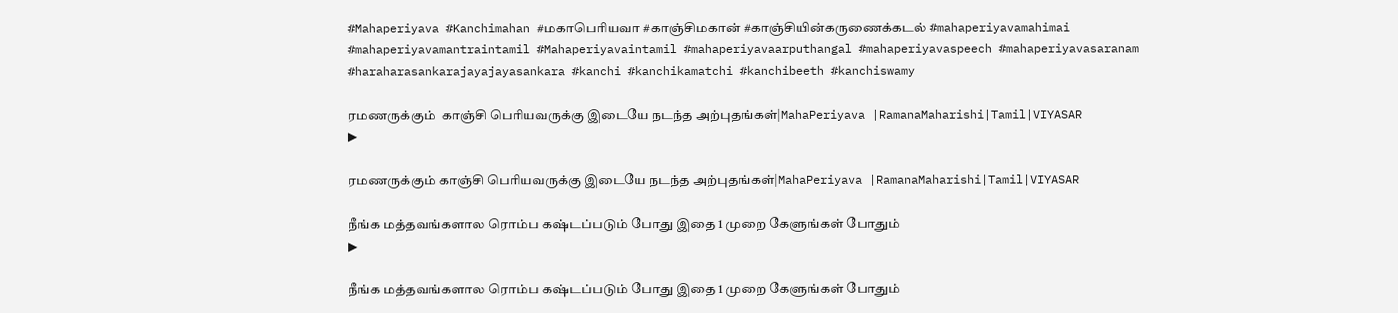#Mahaperiyava #Kanchimahan #மகாபெரியவா #காஞ்சிமகான் #காஞ்சியின்கருணைக்கடல் #mahaperiyavamahimai #mahaperiyavamantraintamil #Mahaperiyavaintamil #mahaperiyavaarputhangal #mahaperiyavaspeech #mahaperiyavasaranam #haraharasankarajayajayasankara #kanchi #kanchikamatchi #kanchibeeth #kanchiswamy

ரமணருக்கும்  காஞ்சி பெரியவருக்கு இடையே நடந்த அற்புதங்கள்|MahaPeriyava |RamanaMaharishi|Tamil|VIYASAR
▶

ரமணருக்கும் காஞ்சி பெரியவருக்கு இடையே நடந்த அற்புதங்கள்|MahaPeriyava |RamanaMaharishi|Tamil|VIYASAR

நீங்க மத்தவங்களால ரொம்ப கஷ்டப்படும் போது இதை 1 முறை கேளுங்கள் போதும்
▶

நீங்க மத்தவங்களால ரொம்ப கஷ்டப்படும் போது இதை 1 முறை கேளுங்கள் போதும்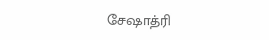சேஷாத்ரி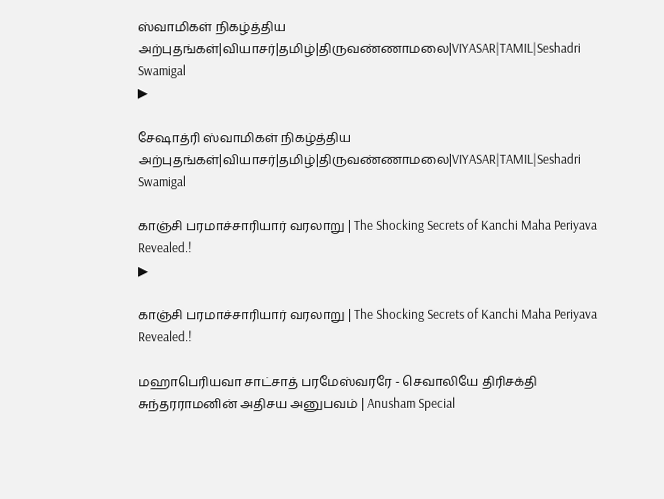ஸ்வாமிகள் நிகழ்த்திய அற்புதங்கள்|வியாசர்|தமிழ்|திருவண்ணாமலை|VIYASAR|TAMIL|Seshadri Swamigal
▶

சேஷாத்ரி ஸ்வாமிகள் நிகழ்த்திய அற்புதங்கள்|வியாசர்|தமிழ்|திருவண்ணாமலை|VIYASAR|TAMIL|Seshadri Swamigal

காஞ்சி பரமாச்சாரியார் வரலாறு | The Shocking Secrets of Kanchi Maha Periyava Revealed.!
▶

காஞ்சி பரமாச்சாரியார் வரலாறு | The Shocking Secrets of Kanchi Maha Periyava Revealed.!

மஹாபெரியவா சாட்சாத் பரமேஸ்வரரே - செவாலியே திரிசக்தி சுந்தரராமனின் அதிசய அனுபவம் | Anusham Special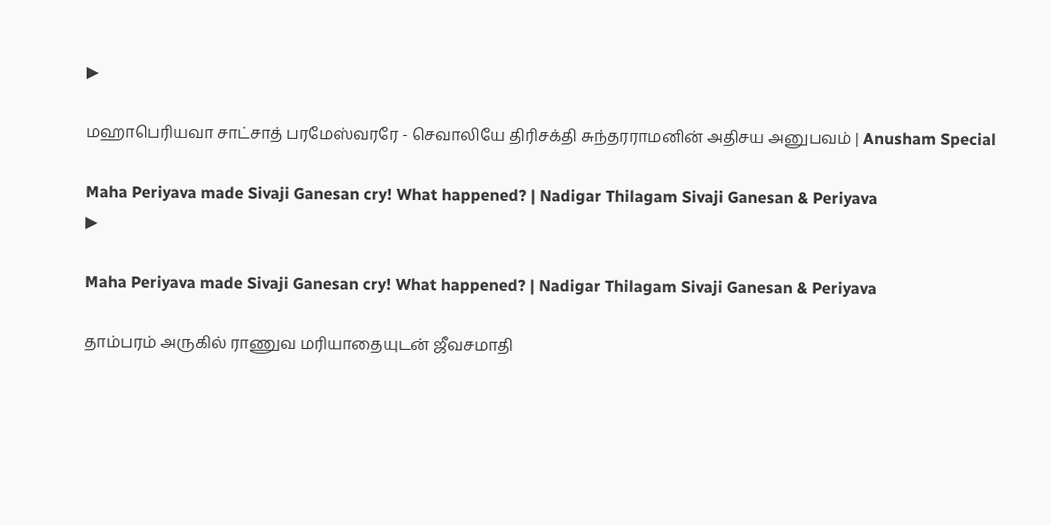▶

மஹாபெரியவா சாட்சாத் பரமேஸ்வரரே - செவாலியே திரிசக்தி சுந்தரராமனின் அதிசய அனுபவம் | Anusham Special

Maha Periyava made Sivaji Ganesan cry! What happened? | Nadigar Thilagam Sivaji Ganesan & Periyava
▶

Maha Periyava made Sivaji Ganesan cry! What happened? | Nadigar Thilagam Sivaji Ganesan & Periyava

தாம்பரம் அருகில் ராணுவ மரியாதையுடன் ஜீவசமாதி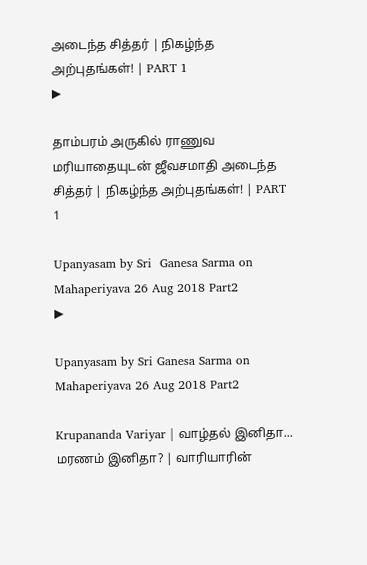அடைந்த சித்தர் | நிகழ்ந்த அற்புதங்கள்! | PART 1
▶

தாம்பரம் அருகில் ராணுவ மரியாதையுடன் ஜீவசமாதி அடைந்த சித்தர் | நிகழ்ந்த அற்புதங்கள்! | PART 1

Upanyasam by Sri  Ganesa Sarma on Mahaperiyava 26 Aug 2018 Part2
▶

Upanyasam by Sri Ganesa Sarma on Mahaperiyava 26 Aug 2018 Part2

Krupananda Variyar | வாழ்தல் இனிதா... மரணம் இனிதா? | வாரியாரின்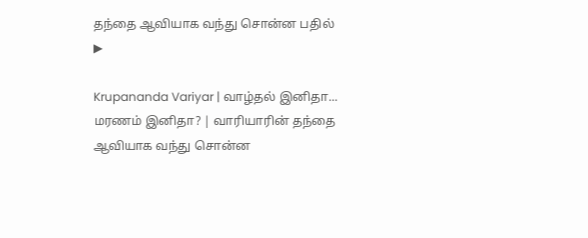தந்தை ஆவியாக வந்து சொன்ன பதில்
▶

Krupananda Variyar | வாழ்தல் இனிதா... மரணம் இனிதா? | வாரியாரின் தந்தை ஆவியாக வந்து சொன்ன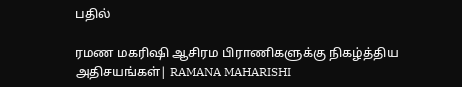பதில்

ரமண மகரிஷி ஆசிரம பிராணிகளுக்கு நிகழ்த்திய  அதிசயங்கள்| RAMANA MAHARISHI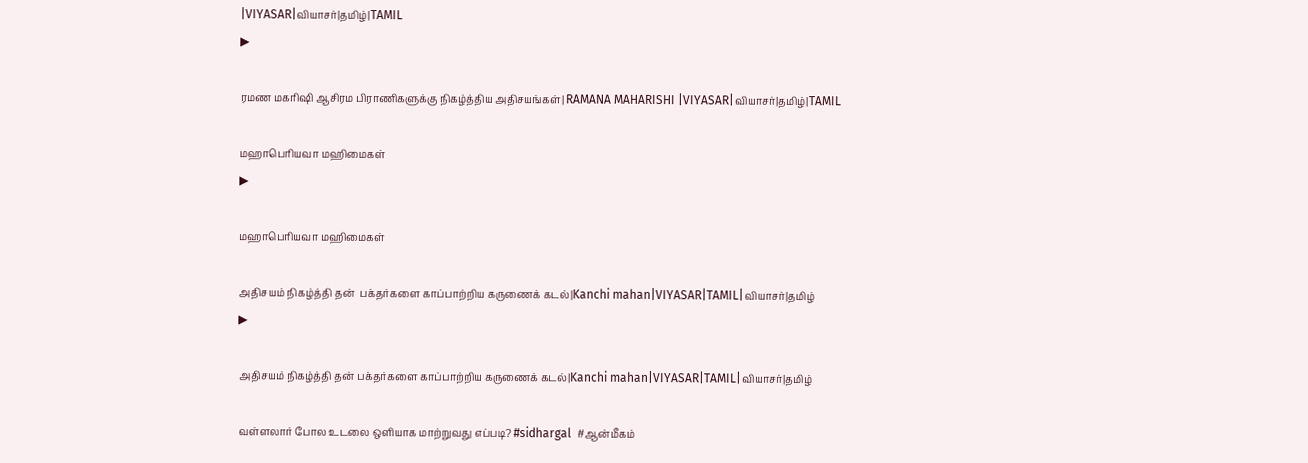|VIYASAR|வியாசர்|தமிழ்|TAMIL
▶

ரமண மகரிஷி ஆசிரம பிராணிகளுக்கு நிகழ்த்திய அதிசயங்கள்| RAMANA MAHARISHI |VIYASAR|வியாசர்|தமிழ்|TAMIL

மஹாபெரியவா மஹிமைகள்
▶

மஹாபெரியவா மஹிமைகள்

அதிசயம் நிகழ்த்தி தன்  பக்தர்களை காப்பாற்றிய கருணைக் கடல்|Kanchi mahan|VIYASAR|TAMIL|வியாசர்|தமிழ்
▶

அதிசயம் நிகழ்த்தி தன் பக்தர்களை காப்பாற்றிய கருணைக் கடல்|Kanchi mahan|VIYASAR|TAMIL|வியாசர்|தமிழ்

வள்ளலார் போல உடலை ஒளியாக மாற்றுவது எப்படி? #sidhargal  #ஆன்மீகம்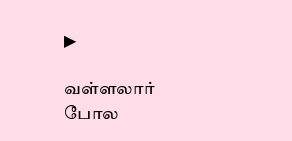▶

வள்ளலார் போல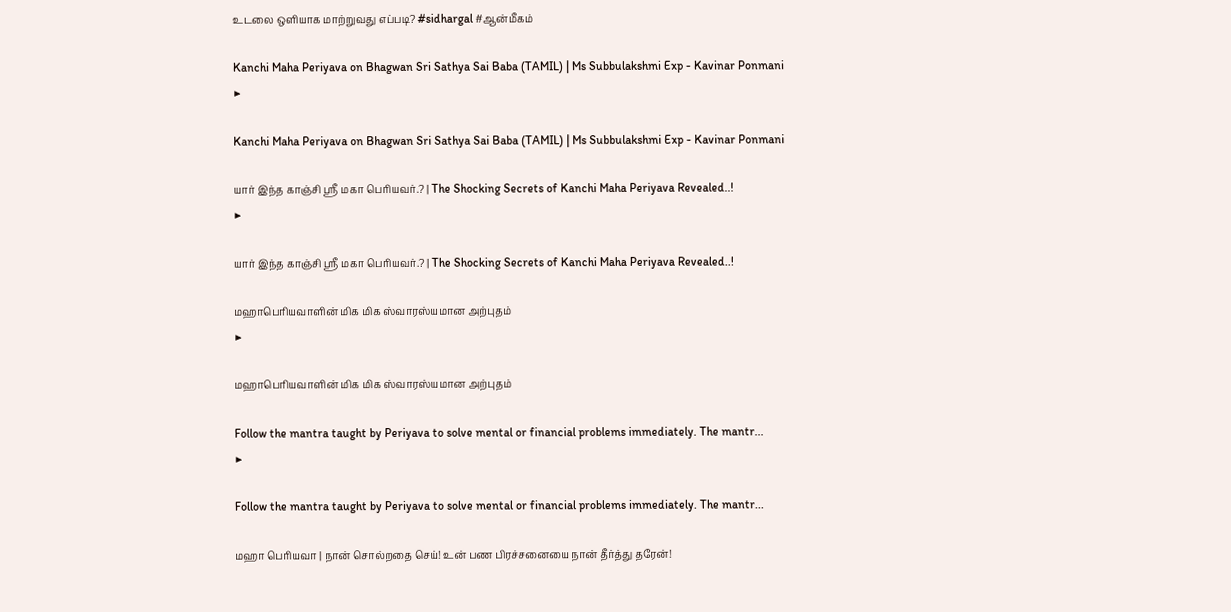உடலை ஒளியாக மாற்றுவது எப்படி? #sidhargal #ஆன்மீகம்

Kanchi Maha Periyava on Bhagwan Sri Sathya Sai Baba (TAMIL) | Ms Subbulakshmi Exp - Kavinar Ponmani
▶

Kanchi Maha Periyava on Bhagwan Sri Sathya Sai Baba (TAMIL) | Ms Subbulakshmi Exp - Kavinar Ponmani

யார் இந்த காஞ்சி ஸ்ரீ மகா பெரியவர்.? | The Shocking Secrets of Kanchi Maha Periyava Revealed..!
▶

யார் இந்த காஞ்சி ஸ்ரீ மகா பெரியவர்.? | The Shocking Secrets of Kanchi Maha Periyava Revealed..!

மஹாபெரியவாளின் மிக மிக ஸ்வாரஸ்யமான அற்புதம்
▶

மஹாபெரியவாளின் மிக மிக ஸ்வாரஸ்யமான அற்புதம்

Follow the mantra taught by Periyava to solve mental or financial problems immediately. The mantr...
▶

Follow the mantra taught by Periyava to solve mental or financial problems immediately. The mantr...

மஹா பெரியவா | நான் சொல்றதை செய்! உன் பண பிரச்சனையை நான் தீர்த்து தரேன்!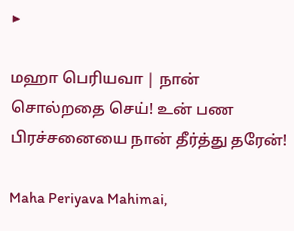▶

மஹா பெரியவா | நான் சொல்றதை செய்! உன் பண பிரச்சனையை நான் தீர்த்து தரேன்!

Maha Periyava Mahimai,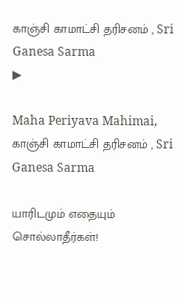காஞ்சி காமாட்சி தரிசனம் , Sri Ganesa Sarma
▶

Maha Periyava Mahimai, காஞ்சி காமாட்சி தரிசனம் , Sri Ganesa Sarma

யாரிடமும் எதையும் சொல்லாதீர்கள்!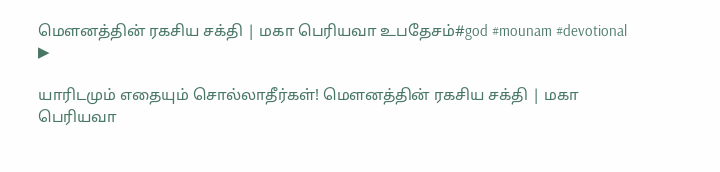மௌனத்தின் ரகசிய சக்தி | மகா பெரியவா உபதேசம்#god #mounam #devotional
▶

யாரிடமும் எதையும் சொல்லாதீர்கள்! மௌனத்தின் ரகசிய சக்தி | மகா பெரியவா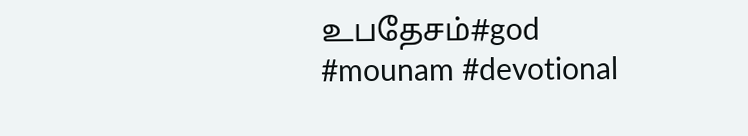உபதேசம்#god #mounam #devotional